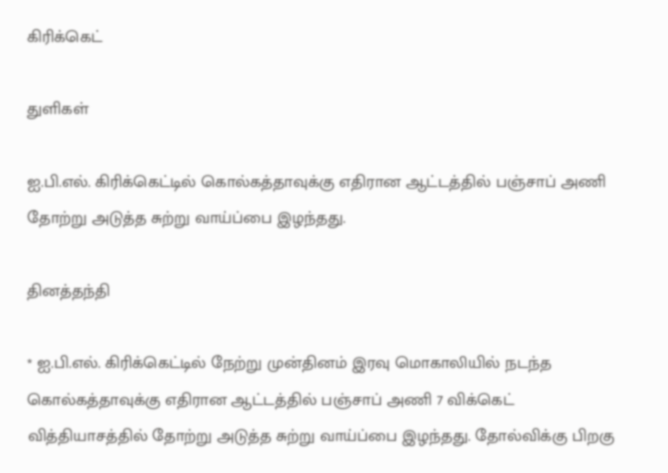கிரிக்கெட்

துளிகள்

ஐ.பி.எல். கிரிக்கெட்டில் கொல்கத்தாவுக்கு எதிரான ஆட்டத்தில் பஞ்சாப் அணி தோற்று அடுத்த சுற்று வாய்ப்பை இழந்தது.

தினத்தந்தி

* ஐ.பி.எல். கிரிக்கெட்டில் நேற்று முன்தினம் இரவு மொகாலியில் நடந்த கொல்கத்தாவுக்கு எதிரான ஆட்டத்தில் பஞ்சாப் அணி 7 விக்கெட் வித்தியாசத்தில் தோற்று அடுத்த சுற்று வாய்ப்பை இழந்தது. தோல்விக்கு பிறகு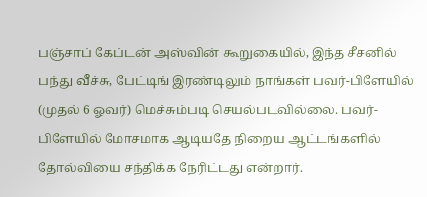பஞ்சாப் கேப்டன் அஸ்வின் கூறுகையில், இந்த சீசனில் பந்து வீச்சு, பேட்டிங் இரண்டிலும் நாங்கள் பவர்-பிளேயில் (முதல் 6 ஓவர்) மெச்சும்படி செயல்படவில்லை. பவர்-பிளேயில் மோசமாக ஆடியதே நிறைய ஆட்டங்களில் தோல்வியை சந்திக்க நேரிட்டது என்றார்.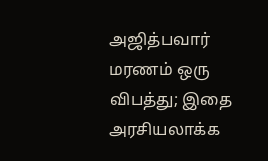அஜித்பவார் மரணம் ஒரு விபத்து; இதை அரசியலாக்க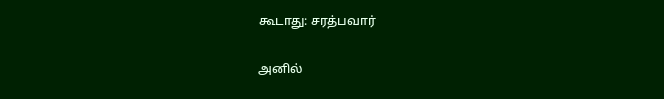கூடாது: சரத்பவார்

அனில்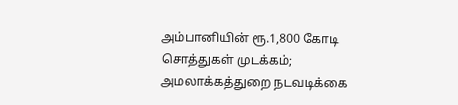அம்பானியின் ரூ.1,800 கோடி சொத்துகள் முடக்கம்; அமலாக்கத்துறை நடவடிக்கை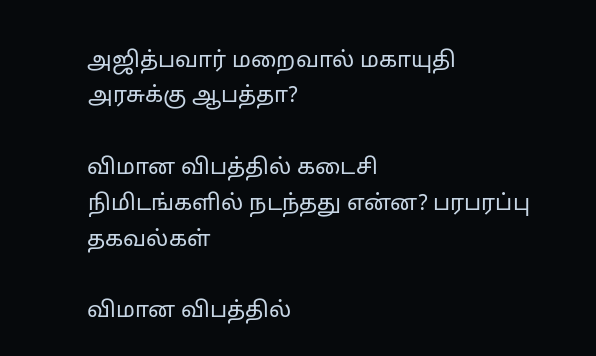அஜித்பவார் மறைவால் மகாயுதி அரசுக்கு ஆபத்தா?

விமான விபத்தில் கடைசி நிமிடங்களில் நடந்தது என்ன? பரபரப்பு தகவல்கள்

விமான விபத்தில்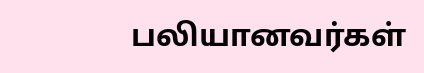பலியானவர்கள்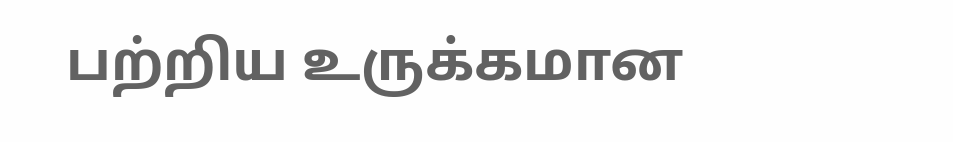பற்றிய உருக்கமான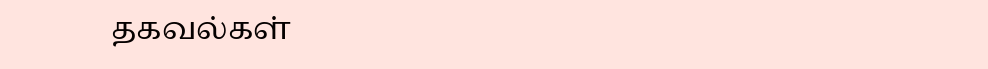தகவல்கள்